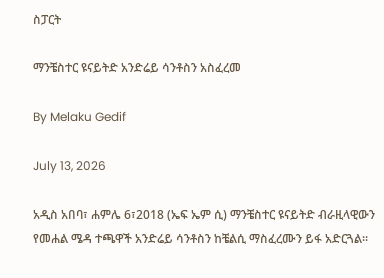ስፓርት

ማንቼስተር ዩናይትድ አንድሬይ ሳንቶስን አስፈረመ

By Melaku Gedif

July 13, 2026

አዲስ አበባ፣ ሐምሌ 6፣2018 (ኤፍ ኤም ሲ) ማንቼስተር ዩናይትድ ብራዚላዊውን የመሐል ሜዳ ተጫዋች አንድሬይ ሳንቶስን ከቼልሲ ማስፈረሙን ይፋ አድርጓል፡፡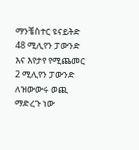ማንቼስተር ዩናይትድ 48 ሚሊየን ፓውንድ እና እየታየ የሚጨመር 2 ሚሊየን ፓውንድ ለዝውውሩ ወጪ ማድረጉ ነው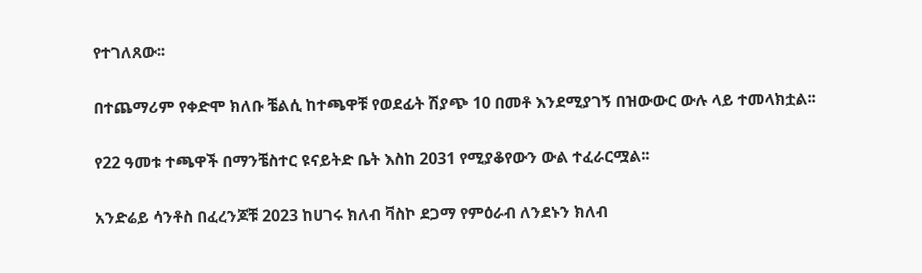የተገለጸው፡፡

በተጨማሪም የቀድሞ ክለቡ ቼልሲ ከተጫዋቹ የወደፊት ሽያጭ 10 በመቶ እንደሚያገኝ በዝውውር ውሉ ላይ ተመላክቷል፡፡

የ22 ዓመቱ ተጫዋች በማንቼስተር ዩናይትድ ቤት እስከ 2031 የሚያቆየውን ውል ተፈራርሟል፡፡

አንድሬይ ሳንቶስ በፈረንጆቹ 2023 ከሀገሩ ክለብ ቫስኮ ደጋማ የምዕራብ ለንደኑን ክለብ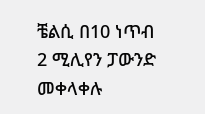ቼልሲ በ10 ነጥብ 2 ሚሊየን ፓውንድ መቀላቀሉ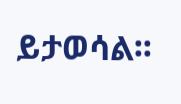ይታወሳል፡፡